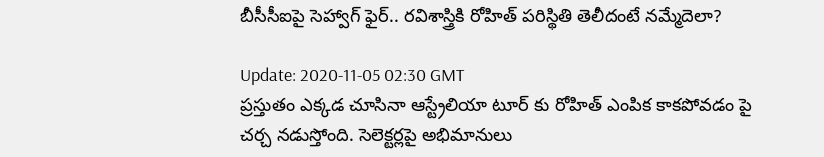బీసీసీఐపై సెహ్వాగ్ ఫైర్.. రవిశాస్త్రికి రోహిత్ పరిస్థితి తెలీదంటే నమ్మేదెలా?

Update: 2020-11-05 02:30 GMT
ప్రస్తుతం ఎక్కడ చూసినా ఆస్ట్రేలియా టూర్ కు రోహిత్ ఎంపిక కాకపోవడం పై చర్చ నడుస్తోంది. సెలెక్టర్లపై అభిమానులు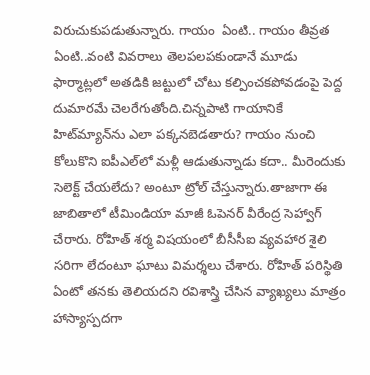విరుచుకుపడుతున్నారు. గాయం  ఏంటి.. గాయం తీవ్రత ఏంటి..వంటి వివరాలు తెలపలపకుండానే మూడు ఫార్మాట్లలో అతడికి జట్టులో చోటు కల్పించకపోవడంపై పెద్ద దుమారమే చెలరేగుతోంది.చిన్నపాటి గాయానికే హిట్‌మ్యాన్‌ను ఎలా పక్కనబెడతారు? గాయం నుంచి కోలుకొని ఐపీఎల్‌లో మళ్లీ ఆడుతున్నాడు కదా.. మీరెందుకు సెలెక్ట్ చేయలేదు? అంటూ ట్రోల్ చేస్తున్నారు.తాజాగా ఈ జాబితాలో టీమిండియా మాజీ ఓపెనర్ వీరేంద్ర సెహ్వాగ్ చేరారు. రోహిత్ శర్మ విషయంలో బీసీసీఐ వ్యవహార శైలి సరిగా లేదంటూ ఘాటు విమర్శలు చేశారు. రోహిత్ పరిస్థితి ఏంటో తనకు తెలియదని రవిశాస్త్రి చేసిన వ్యాఖ్యలు మాత్రం  హాస్యాస్పదగా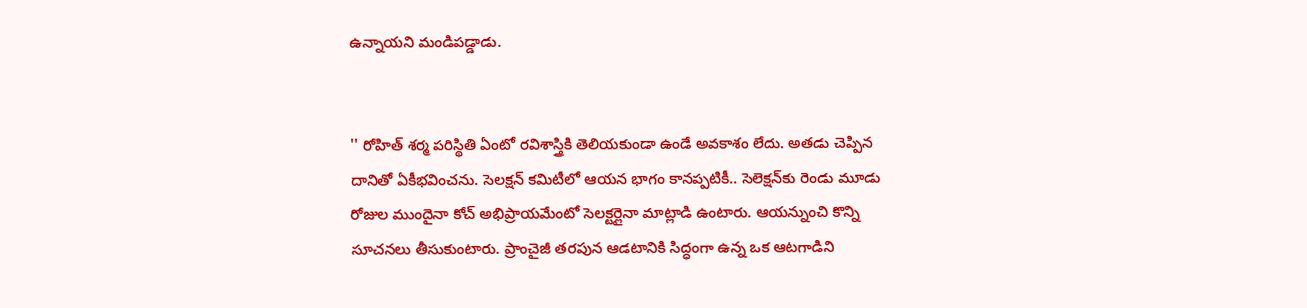ఉన్నాయని మండిపడ్డాడు.


'' రోహిత్‌ శర్మ పరిస్థితి ఏంటో రవిశాస్త్రికి తెలియకుండా ఉండే అవకాశం లేదు. అతడు చెప్పిన దానితో ఏకీభవించను. సెలక్షన్‌ కమిటీలో ఆయన భాగం కానప్పటికీ.. సెలెక్షన్‌కు రెండు మూడు రోజుల ముందైనా కోచ్ అభిప్రాయమేంటో సెలక్టర్లైనా మాట్లాడి ఉంటారు. ఆయన్నుంచి కొన్ని సూచనలు తీసుకుంటారు. ప్రాంచైజీ తరపున ఆడటానికి సిద్ధంగా ఉన్న ఒక ఆటగాడిని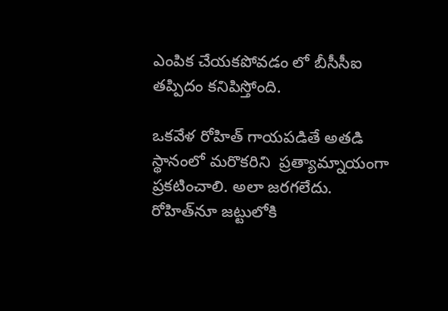ఎంపిక చేయకపోవడం లో బీసీసీఐ తప్పిదం కనిపిస్తోంది.

ఒకవేళ రోహిత్‌ గాయపడితే అతడి స్థానంలో మరొకరిని  ప్రత్యామ్నాయంగా ప్రకటించాలి. అలా జరగలేదు. రోహిత్‌నూ జట్టులోకి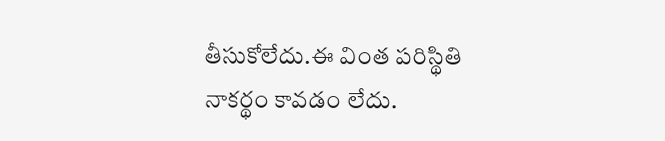తీసుకోలేదు.ఈ వింత పరిస్థితి   నాకర్థం కావడం లేదు.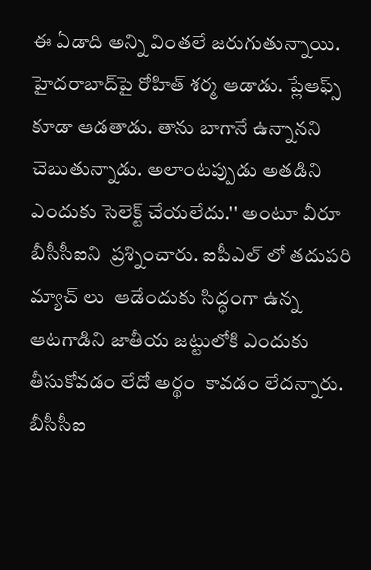ఈ ఏడాది అన్ని వింతలే జరుగుతున్నాయి. హైదరాబాద్‌పై రోహిత్ శర్మ ఆడాడు. ప్లేఆఫ్స్‌ కూడా ఆడతాడు. తాను బాగానే ఉన్నానని చెబుతున్నాడు. అలాంటప్పుడు అతడిని ఎందుకు సెలెక్ట్ చేయలేదు.'' అంటూ వీరూ  బీసీసీఐని  ప్రశ్నించారు. ఐపీఎల్ లో తదుపరి మ్యాచ్ లు  ఆడేందుకు సిద్ధంగా ఉన్న ఆటగాడిని జాతీయ జట్టులోకి ఎందుకు తీసుకోవడం లేదో అర్థం  కావడం లేదన్నారు. బీసీసీఐ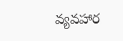వ్యవహార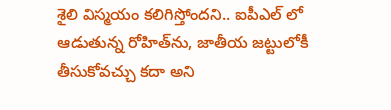శైలి విస్మయం కలిగిస్తోందని.. ఐపీఎల్ లో ఆడుతున్న రోహిత్‌ను, జాతీయ జట్టులోకీ తీసుకోవచ్చు కదా అని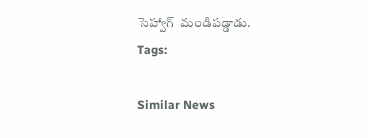సెహ్వాగ్  మండిపడ్డాడు.
Tags:

Similar News